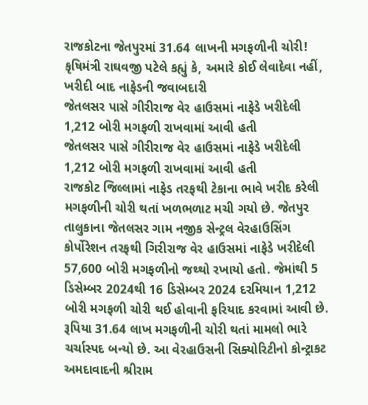રાજકોટના જેતપુરમાં 31.64 લાખની મગફળીની ચોરી!
કૃષિમંત્રી રાઘવજી પટેલે કહ્યું કે, અમારે કોઈ લેવાદેવા નહીં, ખરીદી બાદ નાફેડની જવાબદારી
જેતલસર પાસે ગીરીરાજ વેર હાઉસમાં નાફેડે ખરીદેલી 1,212 બોરી મગફળી રાખવામાં આવી હતી
જેતલસર પાસે ગીરીરાજ વેર હાઉસમાં નાફેડે ખરીદેલી 1,212 બોરી મગફળી રાખવામાં આવી હતી
રાજકોટ જિલ્લામાં નાફેડ તરફથી ટેકાના ભાવે ખરીદ કરેલી મગફળીની ચોરી થતાં ખળભળાટ મચી ગયો છે. જેતપુર તાલુકાના જેતલસર ગામ નજીક સેન્ટ્રલ વેરહાઉસિંગ કોર્પોરેશન તરફથી ગિરીરાજ વેર હાઉસમાં નાફેડે ખરીદેલી 57,600 બોરી મગફળીનો જથ્થો રખાયો હતો. જેમાંથી 5 ડિસેમ્બર 2024થી 16 ડિસેમ્બર 2024 દરમિયાન 1,212 બોરી મગફળી ચોરી થઈ હોવાની ફરિયાદ કરવામાં આવી છે. રૂપિયા 31.64 લાખ મગફળીની ચોરી થતાં મામલો ભારે ચર્ચાસ્પદ બન્યો છે. આ વેરહાઉસની સિક્યોરિટીનો કોન્ટ્રાકટ અમદાવાદની શ્રીરામ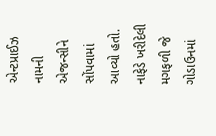એન્ટપ્રાઈઝ નામની એજન્સીને સોંપવામાં આવ્યો હતો.
નાફેડે ખરીદેલી મગફળી જે ગોડાઉનમાં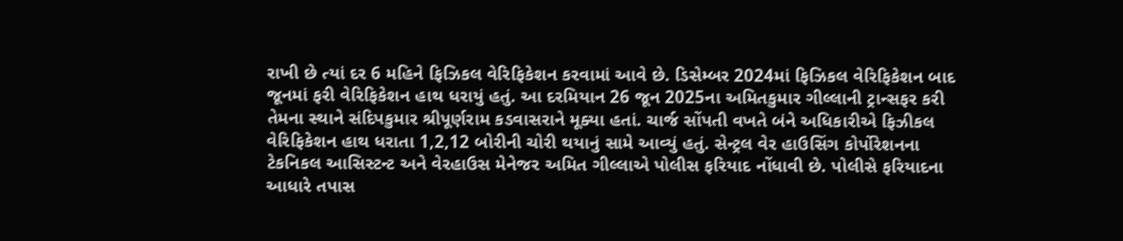રાખી છે ત્યાં દર 6 મહિને ફિઝિકલ વેરિફિકેશન કરવામાં આવે છે. ડિસેમ્બર 2024માં ફિઝિકલ વેરિફિકેશન બાદ જૂનમાં ફરી વેરિફિકેશન હાથ ધરાયું હતું. આ દરમિયાન 26 જૂન 2025ના અમિતકુમાર ગીલ્લાની ટ્રાન્સફર કરી તેમના સ્થાને સંદિપકુમાર શ્રીપૂર્ણરામ કડવાસરાને મૂક્યા હતાં. ચાર્જ સોંપતી વખતે બંને અધિકારીએ ફિઝીકલ વેરિફિકેશન હાથ ધરાતા 1,2,12 બોરીની ચોરી થયાનું સામે આવ્યું હતું. સેન્ટ્રલ વેર હાઉસિંગ કોર્પોરેશનના ટેકનિકલ આસિસ્ટન્ટ અને વેરહાઉસ મેનેજર અમિત ગીલ્લાએ પોલીસ ફરિયાદ નોંધાવી છે. પોલીસે ફરિયાદના આધારે તપાસ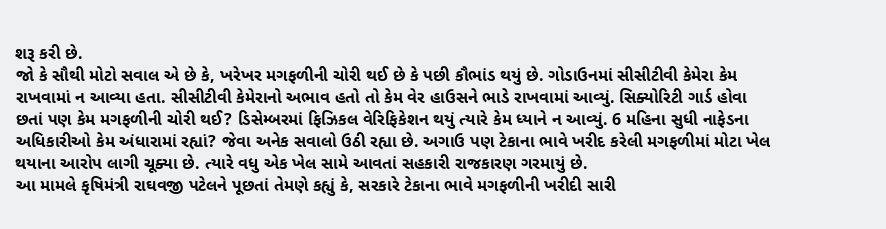શરૂ કરી છે.
જો કે સૌથી મોટો સવાલ એ છે કે, ખરેખર મગફળીની ચોરી થઈ છે કે પછી કૌભાંડ થયું છે. ગોડાઉનમાં સીસીટીવી કેમેરા કેમ રાખવામાં ન આવ્યા હતા. સીસીટીવી કેમેરાનો અભાવ હતો તો કેમ વેર હાઉસને ભાડે રાખવામાં આવ્યું. સિક્યોરિટી ગાર્ડ હોવા છતાં પણ કેમ મગફળીની ચોરી થઈ? ડિસેમ્બરમાં ફિઝિકલ વેરિફિકેશન થયું ત્યારે કેમ ધ્યાને ન આવ્યું. 6 મહિના સુધી નાફેડના અધિકારીઓ કેમ અંધારામાં રહ્યાં? જેવા અનેક સવાલો ઉઠી રહ્યા છે. અગાઉ પણ ટેકાના ભાવે ખરીદ કરેલી મગફળીમાં મોટા ખેલ થયાના આરોપ લાગી ચૂક્યા છે. ત્યારે વધુ એક ખેલ સામે આવતાં સહકારી રાજકારણ ગરમાયું છે.
આ મામલે કૃષિમંત્રી રાઘવજી પટેલને પૂછતાં તેમણે કહ્યું કે, સરકારે ટેકાના ભાવે મગફળીની ખરીદી સારી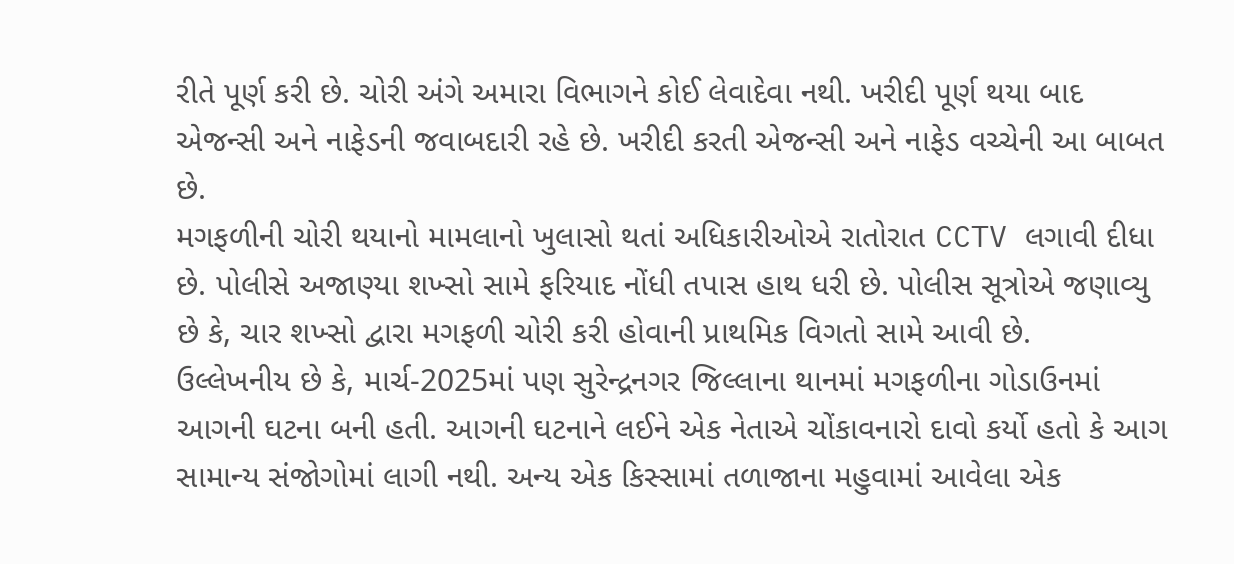રીતે પૂર્ણ કરી છે. ચોરી અંગે અમારા વિભાગને કોઈ લેવાદેવા નથી. ખરીદી પૂર્ણ થયા બાદ એજન્સી અને નાફેડની જવાબદારી રહે છે. ખરીદી કરતી એજન્સી અને નાફેડ વચ્ચેની આ બાબત છે.
મગફળીની ચોરી થયાનો મામલાનો ખુલાસો થતાં અધિકારીઓએ રાતોરાત CCTV લગાવી દીધા છે. પોલીસે અજાણ્યા શખ્સો સામે ફરિયાદ નોંધી તપાસ હાથ ધરી છે. પોલીસ સૂત્રોએ જણાવ્યુ છે કે, ચાર શખ્સો દ્વારા મગફળી ચોરી કરી હોવાની પ્રાથમિક વિગતો સામે આવી છે.
ઉલ્લેખનીય છે કે, માર્ચ-2025માં પણ સુરેન્દ્રનગર જિલ્લાના થાનમાં મગફળીના ગોડાઉનમાં આગની ઘટના બની હતી. આગની ઘટનાને લઈને એક નેતાએ ચોંકાવનારો દાવો કર્યો હતો કે આગ સામાન્ય સંજોગોમાં લાગી નથી. અન્ય એક કિસ્સામાં તળાજાના મહુવામાં આવેલા એક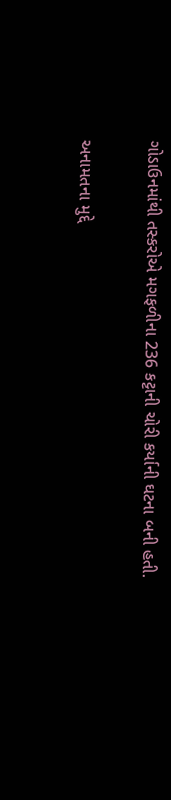ગોડાઉનમાંથી તસ્કરોએ મગફળીના 236 કટ્ટાની ચોરી કર્યાની ઘટના બની હતી.

અનામતના મુદ્દે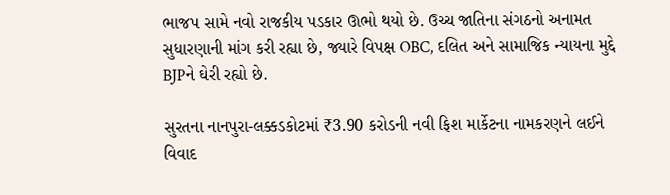ભાજપ સામે નવો રાજકીય પડકાર ઊભો થયો છે. ઉચ્ચ જાતિના સંગઠનો અનામત સુધારણાની માંગ કરી રહ્યા છે, જ્યારે વિપક્ષ OBC, દલિત અને સામાજિક ન્યાયના મુદ્દે BJPને ઘેરી રહ્યો છે.

સુરતના નાનપુરા-લક્કડકોટમાં ₹3.90 કરોડની નવી ફિશ માર્કેટના નામકરણને લઈને વિવાદ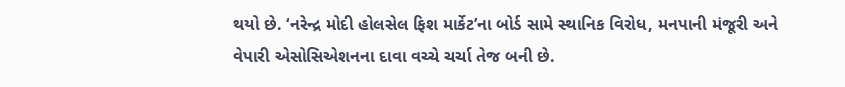થયો છે. ‘નરેન્દ્ર મોદી હોલસેલ ફિશ માર્કેટ’ના બોર્ડ સામે સ્થાનિક વિરોધ, મનપાની મંજૂરી અને વેપારી એસોસિએશનના દાવા વચ્ચે ચર્ચા તેજ બની છે.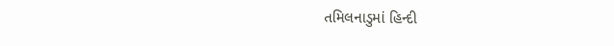તમિલનાડુમાં હિન્દી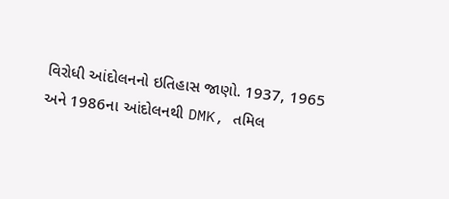વિરોધી આંદોલનનો ઇતિહાસ જાણો. 1937, 1965 અને 1986ના આંદોલનથી DMK, તમિલ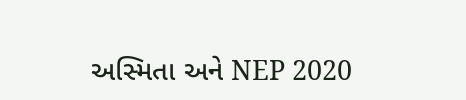અસ્મિતા અને NEP 2020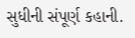સુધીની સંપૂર્ણ કહાની.